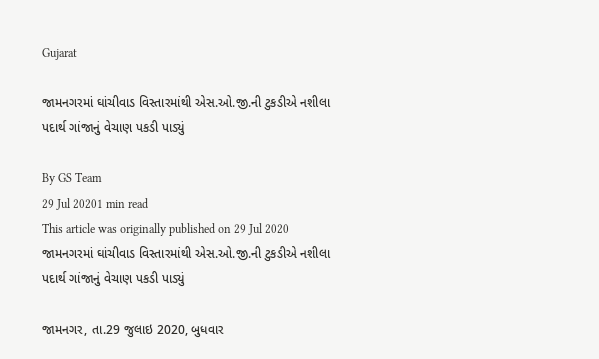Gujarat

જામનગરમાં ઘાંચીવાડ વિસ્તારમાંથી એસ.ઓ.જી.ની ટુકડીએ નશીલા પદાર્થ ગાંજાનું વેચાણ પકડી પાડ્યું

By GS Team
29 Jul 20201 min read
This article was originally published on 29 Jul 2020
જામનગરમાં ઘાંચીવાડ વિસ્તારમાંથી એસ.ઓ.જી.ની ટુકડીએ નશીલા પદાર્થ ગાંજાનું વેચાણ પકડી પાડ્યું

જામનગર, તા.29 જુલાઇ 2020, બુધવાર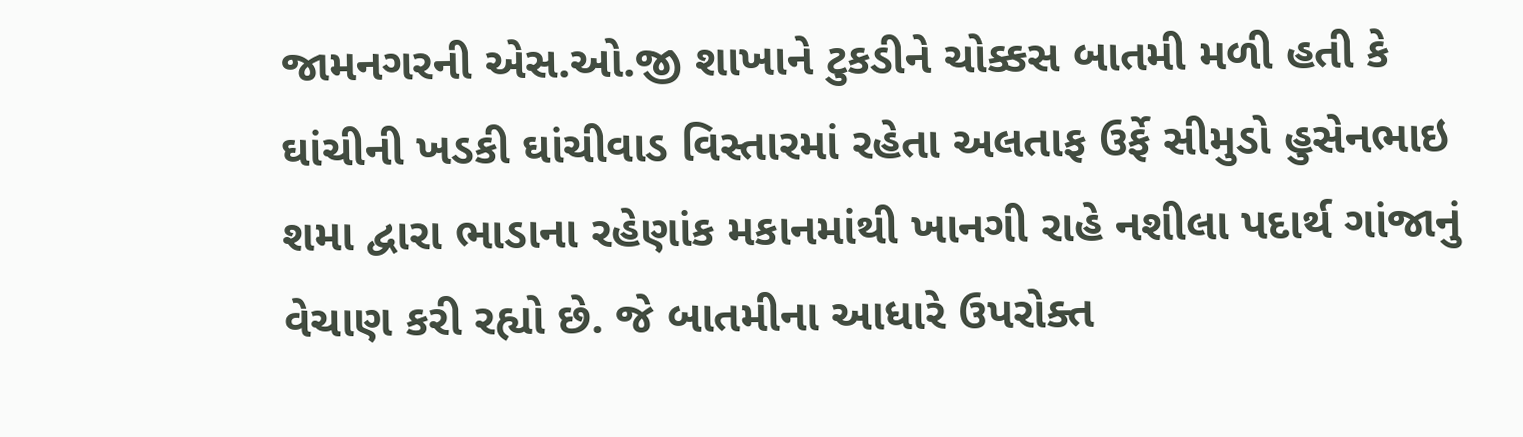જામનગરની એસ.ઓ.જી શાખાને ટુકડીને ચોક્કસ બાતમી મળી હતી કે ઘાંચીની ખડકી ઘાંચીવાડ વિસ્તારમાં રહેતા અલતાફ ઉર્ફે સીમુડો હુસેનભાઇ શમા દ્વારા ભાડાના રહેણાંક મકાનમાંથી ખાનગી રાહે નશીલા પદાર્થ ગાંજાનું વેચાણ કરી રહ્યો છે. જે બાતમીના આધારે ઉપરોક્ત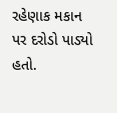રહેણાક મકાન પર દરોડો પાડ્યો હતો.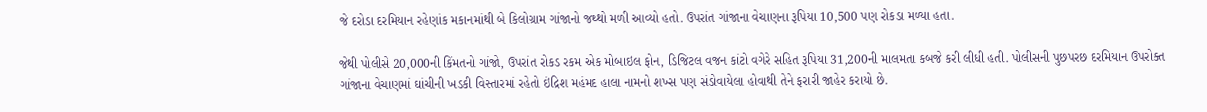જે દરોડા દરમિયાન રહેણાંક મકાનમાંથી બે કિલોગ્રામ ગાંજાનો જથ્થો મળી આવ્યો હતો. ઉપરાંત ગાંજાના વેચાણના રૂપિયા 10,500 પણ રોકડા મળ્યા હતા.

જેથી પોલીસે 20,000ની કિંમતનો ગાંજો, ઉપરાંત રોકડ રકમ એક મોબાઇલ ફોન, ડિજિટલ વજન કાંટો વગેરે સહિત રૂપિયા 31,200ની માલમતા કબજે કરી લીધી હતી. પોલીસની પુછપરછ દરમિયાન ઉપરોક્ત ગાંજાના વેચાણમાં ઘાંચીની ખડકી વિસ્તારમાં રહેતો ઇંદ્રિશ મહંમદ હાલા નામનો શખ્સ પણ સંડોવાયેલા હોવાથી તેને ફરારી જાહેર કરાયો છે.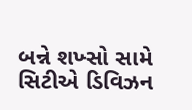બન્ને શખ્સો સામે સિટીએ ડિવિઝન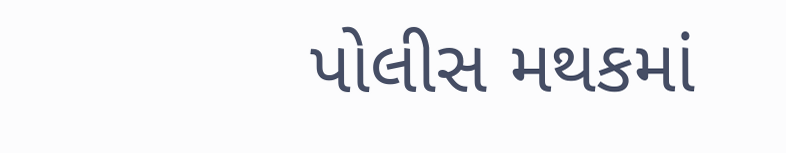પોલીસ મથકમાં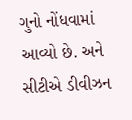ગુનો નોંધવામાં આવ્યો છે. અને સીટીએ ડીવીઝન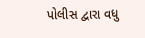પોલીસ દ્વારા વધુ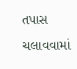તપાસ ચલાવવામાં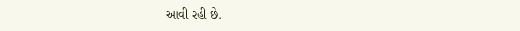આવી રહી છે.